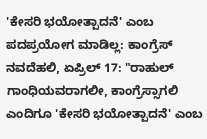'ಕೇಸರಿ ಭಯೋತ್ಪಾದನೆ' ಎಂಬ ಪದಪ್ರಯೋಗ ಮಾಡಿಲ್ಲ: ಕಾಂಗ್ರೆಸ್
ನವದೆಹಲಿ, ಏಪ್ರಿಲ್ 17: "ರಾಹುಲ್ ಗಾಂಧಿಯವರಾಗಲೀ, ಕಾಂಗ್ರೆಸ್ಸಾಗಲಿ ಎಂದಿಗೂ 'ಕೇಸರಿ ಭಯೋತ್ಪಾದನೆ' ಎಂಬ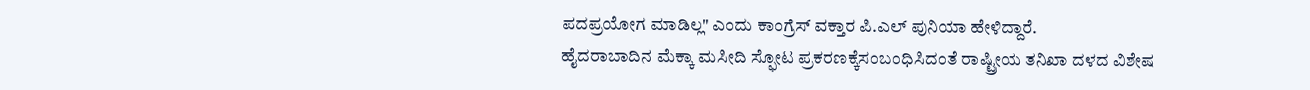ಪದಪ್ರಯೋಗ ಮಾಡಿಲ್ಲ" ಎಂದು ಕಾಂಗ್ರೆಸ್ ವಕ್ತಾರ ಪಿ.ಎಲ್ ಪುನಿಯಾ ಹೇಳಿದ್ದಾರೆ.
ಹೈದರಾಬಾದಿನ ಮೆಕ್ಕಾ ಮಸೀದಿ ಸ್ಫೋಟ ಪ್ರಕರಣಕ್ಕೆಸಂಬಂಧಿಸಿದಂತೆ ರಾಷ್ಟ್ರೀಯ ತನಿಖಾ ದಳದ ವಿಶೇಷ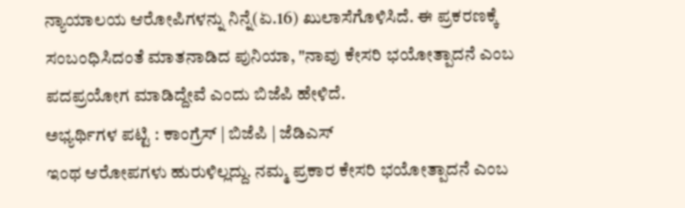ನ್ಯಾಯಾಲಯ ಆರೋಪಿಗಳನ್ನು ನಿನ್ನೆ(ಏ.16) ಖುಲಾಸೆಗೊಳಿಸಿದೆ. ಈ ಪ್ರಕರಣಕ್ಕೆ ಸಂಬಂಧಿಸಿದಂತೆ ಮಾತನಾಡಿದ ಪುನಿಯಾ, "ನಾವು ಕೇಸರಿ ಭಯೋತ್ಪಾದನೆ ಎಂಬ ಪದಪ್ರಯೋಗ ಮಾಡಿದ್ದೇವೆ ಎಂದು ಬಿಜೆಪಿ ಹೇಳಿದೆ.
ಅಭ್ಯರ್ಥಿಗಳ ಪಟ್ಟಿ : ಕಾಂಗ್ರೆಸ್ | ಬಿಜೆಪಿ | ಜೆಡಿಎಸ್
ಇಂಥ ಆರೋಪಗಳು ಹುರುಳಿಲ್ಲದ್ದು. ನಮ್ಮ ಪ್ರಕಾರ ಕೇಸರಿ ಭಯೋತ್ಪಾದನೆ ಎಂಬ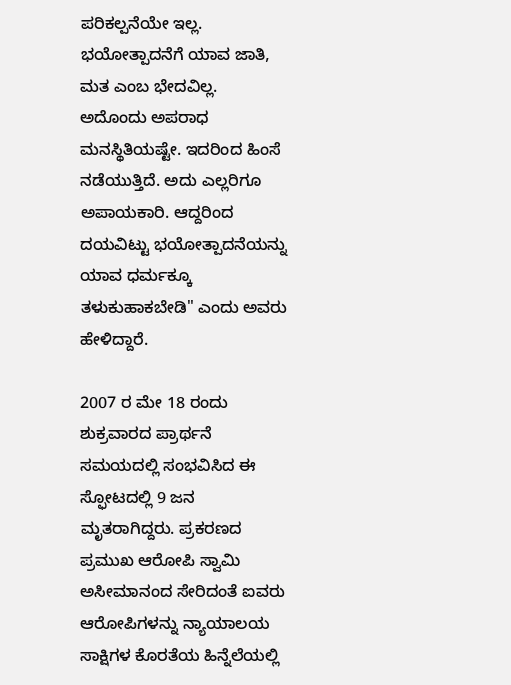ಪರಿಕಲ್ಪನೆಯೇ ಇಲ್ಲ. ಭಯೋತ್ಪಾದನೆಗೆ ಯಾವ ಜಾತಿ, ಮತ ಎಂಬ ಭೇದವಿಲ್ಲ. ಅದೊಂದು ಅಪರಾಧ ಮನಸ್ಥಿತಿಯಷ್ಟೇ. ಇದರಿಂದ ಹಿಂಸೆ ನಡೆಯುತ್ತಿದೆ. ಅದು ಎಲ್ಲರಿಗೂ ಅಪಾಯಕಾರಿ. ಆದ್ದರಿಂದ ದಯವಿಟ್ಟು ಭಯೋತ್ಪಾದನೆಯನ್ನು ಯಾವ ಧರ್ಮಕ್ಕೂ ತಳುಕುಹಾಕಬೇಡಿ" ಎಂದು ಅವರು ಹೇಳಿದ್ದಾರೆ.

2007 ರ ಮೇ 18 ರಂದು ಶುಕ್ರವಾರದ ಪ್ರಾರ್ಥನೆ ಸಮಯದಲ್ಲಿ ಸಂಭವಿಸಿದ ಈ ಸ್ಫೋಟದಲ್ಲಿ 9 ಜನ ಮೃತರಾಗಿದ್ದರು. ಪ್ರಕರಣದ ಪ್ರಮುಖ ಆರೋಪಿ ಸ್ವಾಮಿ ಅಸೀಮಾನಂದ ಸೇರಿದಂತೆ ಐವರು ಆರೋಪಿಗಳನ್ನು ನ್ಯಾಯಾಲಯ ಸಾಕ್ಷಿಗಳ ಕೊರತೆಯ ಹಿನ್ನೆಲೆಯಲ್ಲಿ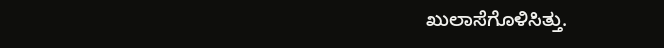ಖುಲಾಸೆಗೊಳಿಸಿತ್ತು.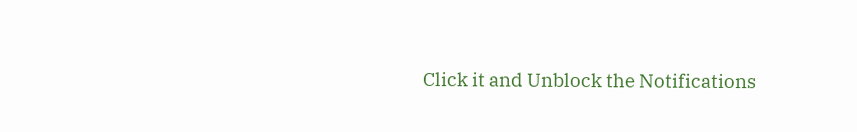Click it and Unblock the Notifications